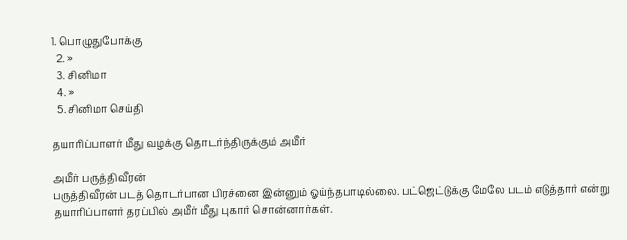1. பொழுதுபோக்கு
  2. »
  3. சினிமா
  4. »
  5. சினிமா செய்தி

தயாரிப்பாளர் மீது வழக்கு தொடர்ந்திருக்கும் அமீர்

அமீர் பருத்திவீரன்
பருத்திவீரன் படத் தொடர்பான பிரச்னை இன்னும் ஓய்ந்தபாடில்லை. பட்ஜெட்டுக்கு மேலே படம் எடுத்தார் என்று தயாரிப்பாளர் தரப்பில் அமீர் மீது புகார் சொன்னார்கள்.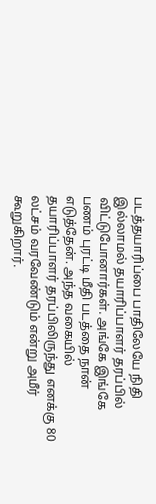படத்தயாரிப்பை பாதிலேயே நிதி இல்லாமல் தயாரிப்பாளர் தரப்பில் விட்டுபோனார்கள். அங்கே இங்கே பணம் புரட்டி மீதி படத்தை நான் எடுத்தேன். அந்த வகையில் தயாரிப்பாளர் தரப்பிலிருந்து எனக்கு 80 லட்சம் வரவேண்டும் என்று அமீர் கூறுகிறார்.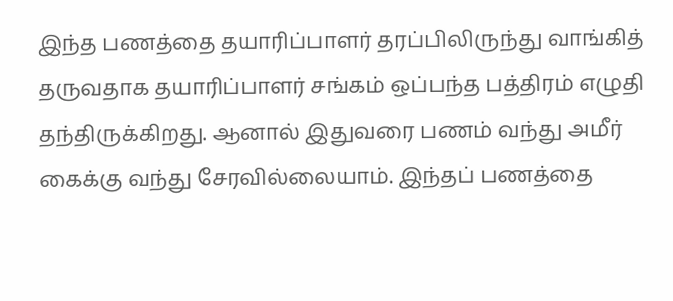இந்த பணத்தை தயாரிப்பாளர் தரப்பிலிருந்து வாங்கித் தருவதாக தயாரிப்பாளர் சங்கம் ஒப்பந்த பத்திரம் எழுதி தந்திருக்கிறது. ஆனால் இதுவரை பணம் வந்து அமீர் கைக்கு வந்து சேரவில்லையாம். இந்தப் பணத்தை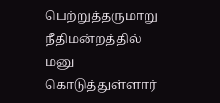பெற்றுத்தருமாறு நீதிமன்றத்தில் மனு கொடுத்துள்ளார்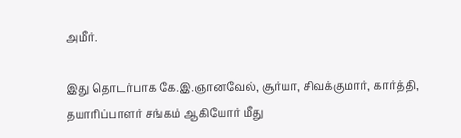அமீர்.

இது தொடர்பாக கே.இ.ஞானவேல், சூர்யா, சிவக்குமார், கார்த்தி, தயாரிப்பாளர் சங்கம் ஆகியோர் மீது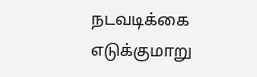நடவடிக்கை எடுக்குமாறு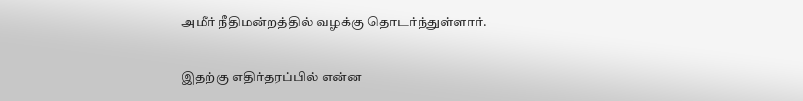அமீர் நீதிமன்றத்தில் வழக்கு தொடர்ந்துள்ளார்.

இதற்கு எதிர்தரப்பில் என்ன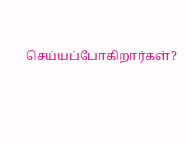செய்யப்போகிறார்கள்?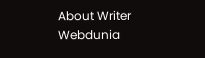About Writer
Webdunia